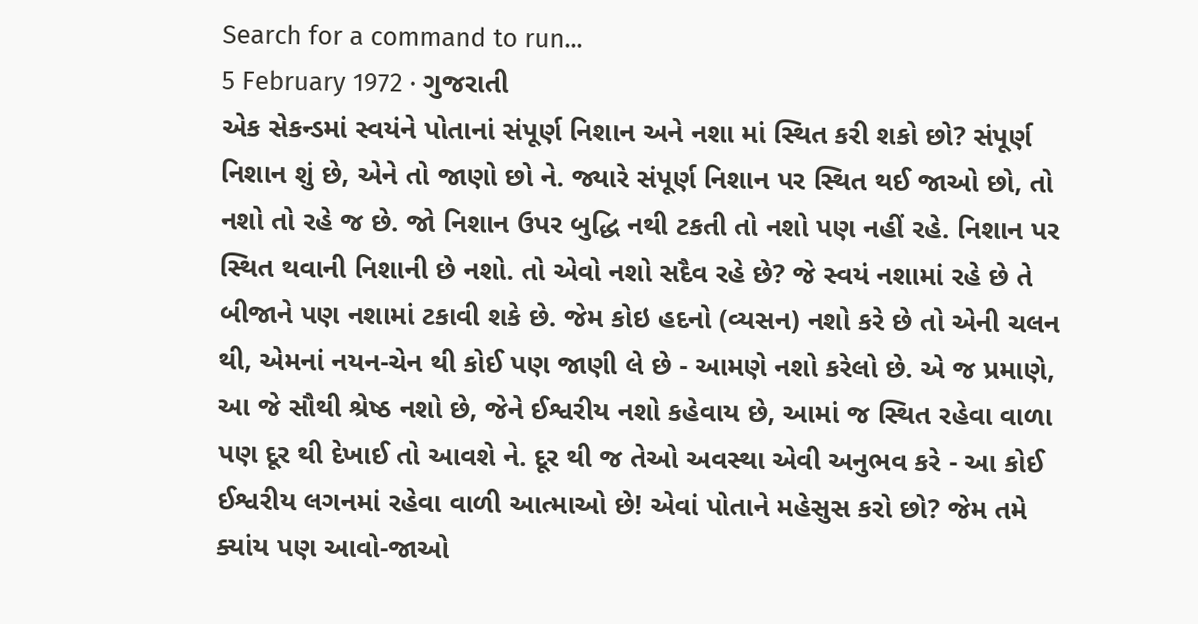Search for a command to run...
5 February 1972 · ગુજરાતી
એક સેકન્ડમાં સ્વયંને પોતાનાં સંપૂર્ણ નિશાન અને નશા માં સ્થિત કરી શકો છો? સંપૂર્ણ નિશાન શું છે, એને તો જાણો છો ને. જ્યારે સંપૂર્ણ નિશાન પર સ્થિત થઈ જાઓ છો, તો નશો તો રહે જ છે. જો નિશાન ઉપર બુદ્ધિ નથી ટકતી તો નશો પણ નહીં રહે. નિશાન પર સ્થિત થવાની નિશાની છે નશો. તો એવો નશો સદૈવ રહે છે? જે સ્વયં નશામાં રહે છે તે બીજાને પણ નશામાં ટકાવી શકે છે. જેમ કોઇ હદનો (વ્યસન) નશો કરે છે તો એની ચલન થી, એમનાં નયન-ચેન થી કોઈ પણ જાણી લે છે - આમણે નશો કરેલો છે. એ જ પ્રમાણે, આ જે સૌથી શ્રેષ્ઠ નશો છે, જેને ઈશ્વરીય નશો કહેવાય છે, આમાં જ સ્થિત રહેવા વાળા પણ દૂર થી દેખાઈ તો આવશે ને. દૂર થી જ તેઓ અવસ્થા એવી અનુભવ કરે - આ કોઈ ઈશ્વરીય લગનમાં રહેવા વાળી આત્માઓ છે! એવાં પોતાને મહેસુસ કરો છો? જેમ તમે ક્યાંય પણ આવો-જાઓ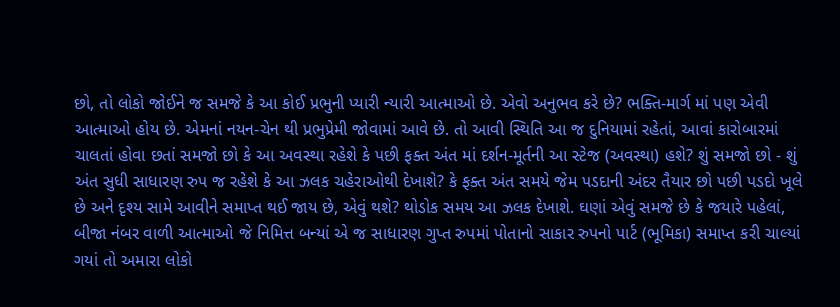છો, તો લોકો જોઈને જ સમજે કે આ કોઈ પ્રભુની પ્યારી ન્યારી આત્માઓ છે. એવો અનુભવ કરે છે? ભક્તિ-માર્ગ માં પણ એવી આત્માઓ હોય છે. એમનાં નયન-ચેન થી પ્રભુપ્રેમી જોવામાં આવે છે. તો આવી સ્થિતિ આ જ દુનિયામાં રહેતાં, આવાં કારોબારમાં ચાલતાં હોવા છતાં સમજો છો કે આ અવસ્થા રહેશે કે પછી ફક્ત અંત માં દર્શન-મૂર્તની આ સ્ટેજ (અવસ્થા) હશે? શું સમજો છો - શું અંત સુધી સાધારણ રુપ જ રહેશે કે આ ઝલક ચહેરાઓથી દેખાશે? કે ફક્ત અંત સમયે જેમ પડદાની અંદર તૈયાર છો પછી પડદો ખૂલે છે અને દૃશ્ય સામે આવીને સમાપ્ત થઈ જાય છે, એવું થશે? થોડોક સમય આ ઝલક દેખાશે. ઘણાં એવું સમજે છે કે જયારે પહેલાં, બીજા નંબર વાળી આત્માઓ જે નિમિત્ત બન્યાં એ જ સાધારણ ગુપ્ત રુપમાં પોતાનો સાકાર રુપનો પાર્ટ (ભૂમિકા) સમાપ્ત કરી ચાલ્યાં ગયાં તો અમારા લોકો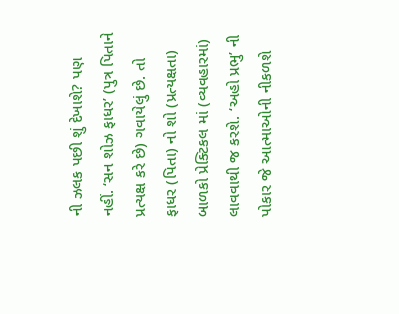ની ઝલક પછી શું દેખાશે? પણ નહીં. ‘સન શોઝ ફાધર’ (પુત્ર પિતાને પ્રત્યક્ષ કરે છે) ગવાયેલું છે. તો ફાધર (પિતા) નો શો (પ્રત્યક્ષતા) બાળકો પ્રેક્ટિકલ માં (વ્યવહારમાં) લાવવાથી જ કરશે. ‘અહો પ્રભુ’ ની પોકાર જે આત્માઓની નીકળશે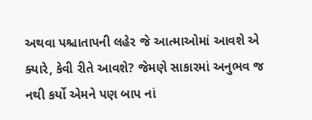અથવા પશ્ચાતાપની લહેર જે આત્માઓમાં આવશે એ ક્યારે, કેવી રીતે આવશે? જેમણે સાકારમાં અનુભવ જ નથી કર્યો એમને પણ બાપ નાં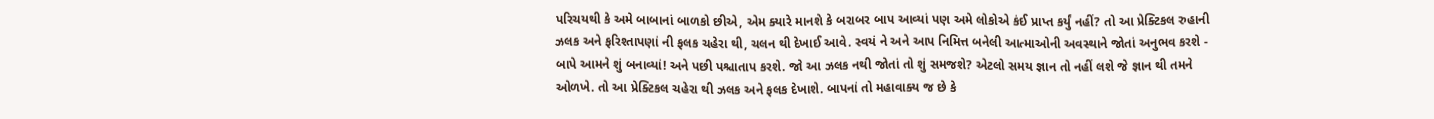પરિચયથી કે અમે બાબાનાં બાળકો છીએ, એમ ક્યારે માનશે કે બરાબર બાપ આવ્યાં પણ અમે લોકોએ કંઈ પ્રાપ્ત કર્યું નહીં? તો આ પ્રેક્ટિકલ રુહાની ઝલક અને ફરિશ્તાપણાં ની ફલક ચહેરા થી, ચલન થી દેખાઈ આવે. સ્વયં ને અને આપ નિમિત્ત બનેલી આત્માઓની અવસ્થાને જોતાં અનુભવ કરશે - બાપે આમને શું બનાવ્યાં! અને પછી પશ્ચાતાપ કરશે. જો આ ઝલક નથી જોતાં તો શું સમજશે? એટલો સમય જ્ઞાન તો નહીં લશે જે જ્ઞાન થી તમને ઓળખે. તો આ પ્રેક્ટિકલ ચહેરા થી ઝલક અને ફલક દેખાશે. બાપનાં તો મહાવાક્ય જ છે કે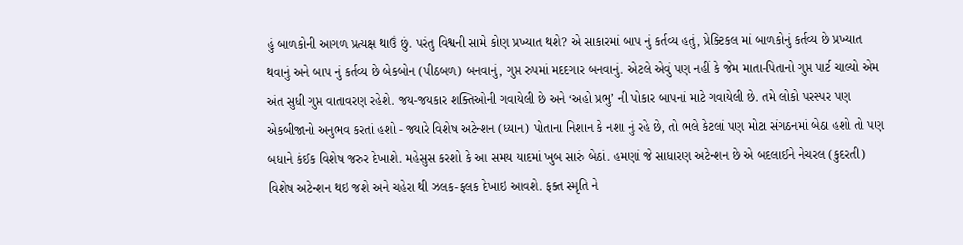હું બાળકોની આગળ પ્રત્યક્ષ થાઉં છું. પરંતુ વિશ્વની સામે કોણ પ્રખ્યાત થશે? એ સાકારમાં બાપ નું કર્તવ્ય હતું, પ્રેક્ટિકલ માં બાળકોનું કર્તવ્ય છે પ્રખ્યાત થવાનું અને બાપ નું કર્તવ્ય છે બેકબોન (પીઠબળ) બનવાનું, ગુપ્ત રુપમાં મદદગાર બનવાનું. એટલે એવું પણ નહીં કે જેમ માતા-પિતાનો ગુપ્ત પાર્ટ ચાલ્યો એમ અંત સુધી ગુપ્ત વાતાવરણ રહેશે. જય-જયકાર શક્તિઓની ગવાયેલી છે અને ‘અહો પ્રભુ’ ની પોકાર બાપનાં માટે ગવાયેલી છે. તમે લોકો પરસ્પર પણ એકબીજાનો અનુભવ કરતાં હશો - જ્યારે વિશેષ અટેન્શન (ધ્યાન) પોતાના નિશાન કે નશા નું રહે છે, તો ભલે કેટલાં પણ મોટા સંગઠનમાં બેઠા હશો તો પણ બધાને કંઈક વિશેષ જરુર દેખાશે. મહેસુસ કરશો કે આ સમય યાદમાં ખુબ સારું બેઠાં. હમણાં જે સાધારણ અટેન્શન છે એ બદલાઈને નેચરલ (કુદરતી) વિશેષ અટેન્શન થઇ જશે અને ચહેરા થી ઝલક-ફલક દેખાઇ આવશે. ફક્ત સ્મૃતિ ને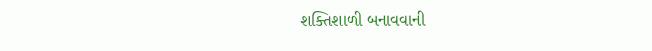શક્તિશાળી બનાવવાની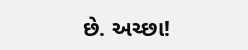છે. અચ્છા!